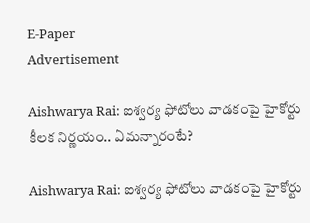E-Paper
Advertisement

Aishwarya Rai: ఐశ్వర్య ఫోటోలు వాడకంపై హైకోర్టు కీలక నిర్ణయం.. ఏమన్నారంటే?

Aishwarya Rai: ఐశ్వర్య ఫోటోలు వాడకంపై హైకోర్టు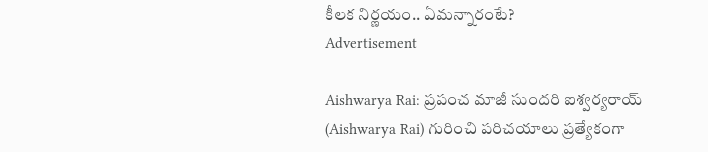కీలక నిర్ణయం.. ఏమన్నారంటే?
Advertisement

Aishwarya Rai: ప్రపంచ మాజీ సుందరి ఐశ్వర్యరాయ్ (Aishwarya Rai) గురించి పరిచయాలు ప్రత్యేకంగా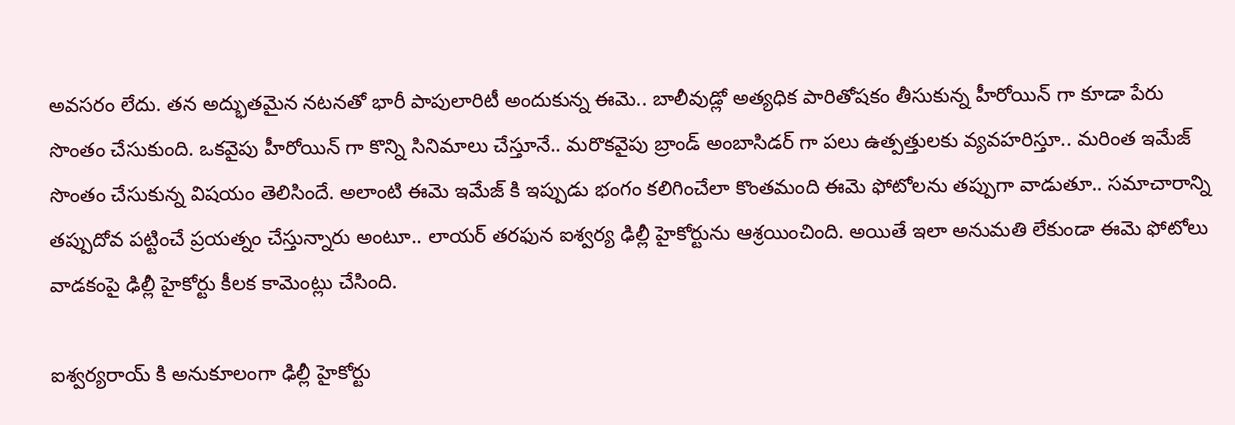అవసరం లేదు. తన అద్భుతమైన నటనతో భారీ పాపులారిటీ అందుకున్న ఈమె.. బాలీవుడ్లో అత్యధిక పారితోషకం తీసుకున్న హీరోయిన్ గా కూడా పేరు సొంతం చేసుకుంది. ఒకవైపు హీరోయిన్ గా కొన్ని సినిమాలు చేస్తూనే.. మరొకవైపు బ్రాండ్ అంబాసిడర్ గా పలు ఉత్పత్తులకు వ్యవహరిస్తూ.. మరింత ఇమేజ్ సొంతం చేసుకున్న విషయం తెలిసిందే. అలాంటి ఈమె ఇమేజ్ కి ఇప్పుడు భంగం కలిగించేలా కొంతమంది ఈమె ఫోటోలను తప్పుగా వాడుతూ.. సమాచారాన్ని తప్పుదోవ పట్టించే ప్రయత్నం చేస్తున్నారు అంటూ.. లాయర్ తరఫున ఐశ్వర్య ఢిల్లీ హైకోర్టును ఆశ్రయించింది. అయితే ఇలా అనుమతి లేకుండా ఈమె ఫోటోలు వాడకంపై ఢిల్లీ హైకోర్టు కీలక కామెంట్లు చేసింది.

ఐశ్వర్యరాయ్ కి అనుకూలంగా ఢిల్లీ హైకోర్టు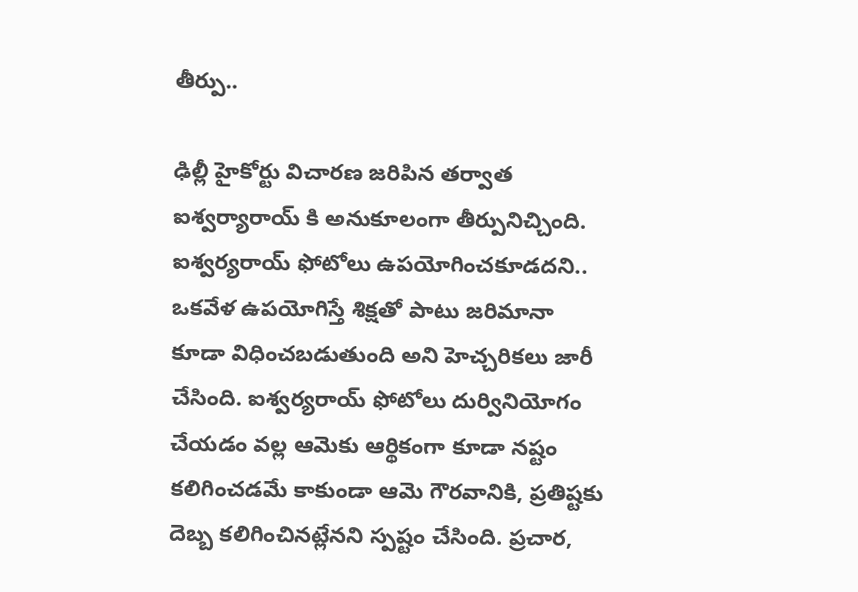తీర్పు..

ఢిల్లీ హైకోర్టు విచారణ జరిపిన తర్వాత ఐశ్వర్యారాయ్ కి అనుకూలంగా తీర్పునిచ్చింది. ఐశ్వర్యరాయ్ ఫోటోలు ఉపయోగించకూడదని.. ఒకవేళ ఉపయోగిస్తే శిక్షతో పాటు జరిమానా కూడా విధించబడుతుంది అని హెచ్చరికలు జారీ చేసింది. ఐశ్వర్యరాయ్ ఫోటోలు దుర్వినియోగం చేయడం వల్ల ఆమెకు ఆర్థికంగా కూడా నష్టం కలిగించడమే కాకుండా ఆమె గౌరవానికి, ప్రతిష్టకు దెబ్బ కలిగించినట్లేనని స్పష్టం చేసింది. ప్రచార,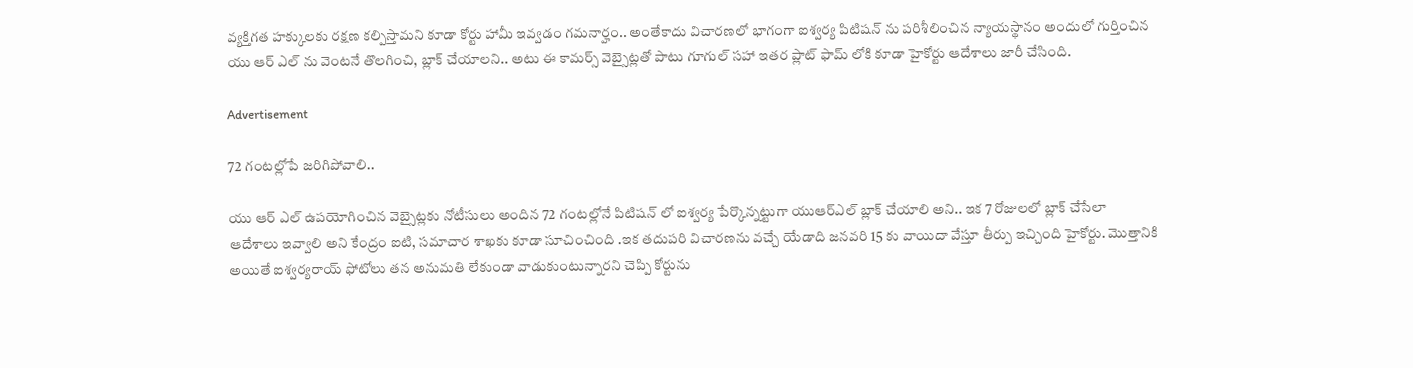వ్యక్తిగత హక్కులకు రక్షణ కల్పిస్తామని కూడా కోర్టు హామీ ఇవ్వడం గమనార్హం.. అంతేకాదు విచారణలో భాగంగా ఐశ్వర్య పిటిషన్ ను పరిశీలించిన న్యాయస్థానం అందులో గుర్తించిన యు ఆర్ ఎల్ ను వెంటనే తొలగించి, బ్లాక్ చేయాలని.. అటు ఈ కామర్స్ వెబ్సైట్లతో పాటు గూగుల్ సహా ఇతర ప్లాట్ ఫామ్ లోకి కూడా హైకోర్టు ఆదేశాలు జారీ చేసింది.

Advertisement

72 గంటల్లోపే జరిగిపోవాలి..

యు ఆర్ ఎల్ ఉపయోగించిన వెబ్సైట్లకు నోటీసులు అందిన 72 గంటల్లోనే పిటిషన్ లో ఐశ్వర్య పేర్కొన్నట్టుగా యుఆర్ఎల్ బ్లాక్ చేయాలి అని.. ఇక 7 రోజులలో బ్లాక్ చేసేలా ఆదేశాలు ఇవ్వాలి అని కేంద్రం ఐటి, సమాచార శాఖకు కూడా సూచించింది .ఇక తదుపరి విచారణను వచ్చే యేడాది జనవరి 15 కు వాయిదా వేస్తూ తీర్పు ఇచ్చింది హైకోర్టు. మొత్తానికి అయితే ఐశ్వర్యరాయ్ ఫోటోలు తన అనుమతి లేకుండా వాడుకుంటున్నారని చెప్పి కోర్టును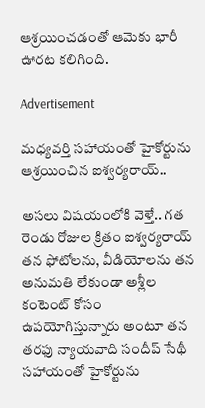ఆశ్రయించడంతో ఆమెకు భారీ ఊరట కలిగింది.

Advertisement

మధ్యవర్తి సహాయంతో హైకోర్టును ఆశ్రయించిన ఐశ్వర్యరాయ్..

అసలు విషయంలోకి వెళ్తే.. గత రెండు రోజుల క్రితం ఐశ్వర్యరాయ్ తన ఫోటోలను, వీడియోలను తన అనుమతి లేకుండా అశ్లీల కంటెంట్ కోసం ఉపయోగిస్తున్నారు అంటూ తన తరఫు న్యాయవాది సందీప్ సేథీ సహాయంతో హైకోర్టును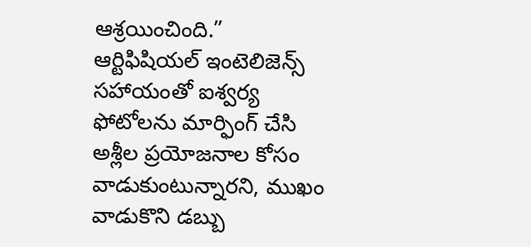ఆశ్రయించింది.” ఆర్టిఫిషియల్ ఇంటెలిజెన్స్ సహాయంతో ఐశ్వర్య ఫోటోలను మార్ఫింగ్ చేసి అశ్లీల ప్రయోజనాల కోసం వాడుకుంటున్నారని, ముఖం వాడుకొని డబ్బు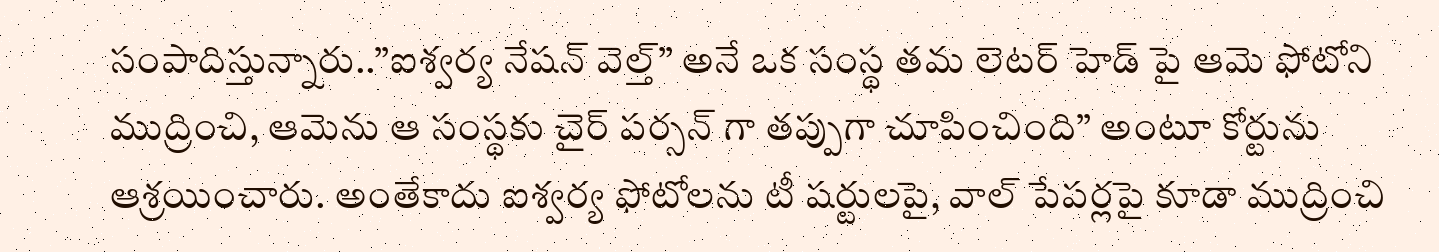సంపాదిస్తున్నారు..”ఐశ్వర్య నేషన్ వెల్త్” అనే ఒక సంస్థ తమ లెటర్ హెడ్ పై ఆమె ఫోటోని ముద్రించి, ఆమెను ఆ సంస్థకు చైర్ పర్సన్ గా తప్పుగా చూపించింది” అంటూ కోర్టును ఆశ్రయించారు. అంతేకాదు ఐశ్వర్య ఫోటోలను టీ షర్టులపై, వాల్ పేపర్లపై కూడా ముద్రించి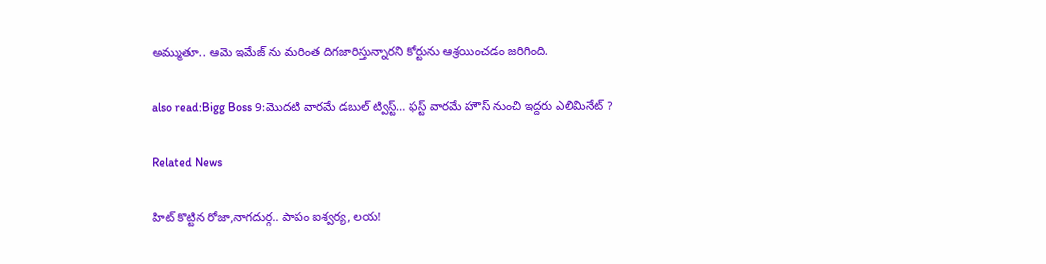అమ్ముతూ.. ఆమె ఇమేజ్ ను మరింత దిగజారిస్తున్నారని కోర్టును ఆశ్రయించడం జరిగింది.

also read:Bigg Boss 9:మొదటి వారమే డబుల్ ట్విస్ట్… ఫస్ట్ వారమే హౌస్ నుంచి ఇద్దరు ఎలిమినేట్ ?

Related News

హిట్ కొట్టిన రోజా,నాగదుర్గ.. పాపం ఐశ్వర్య, లయ!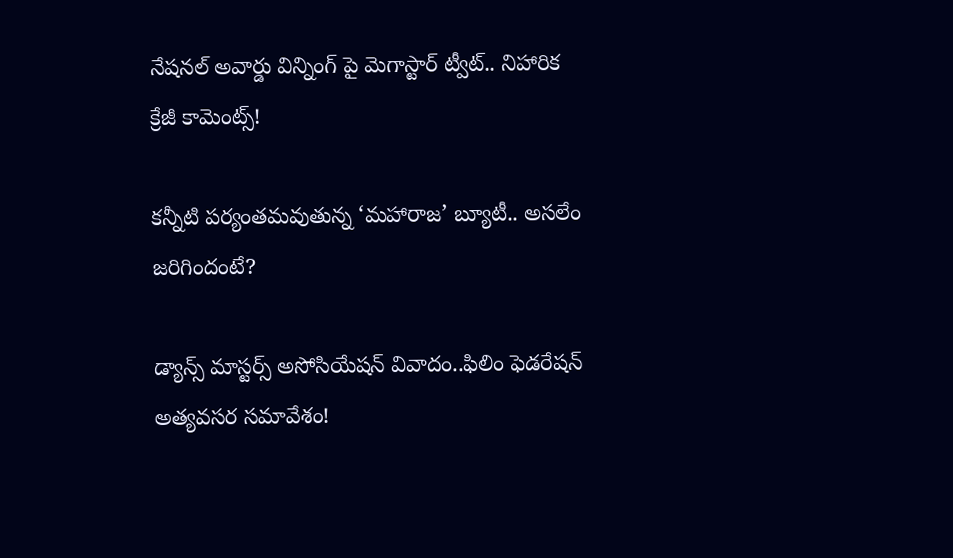నేషనల్ అవార్డు విన్నింగ్ పై మెగాస్టార్ ట్వీట్.. నిహారిక క్రేజీ కామెంట్స్!

కన్నీటి పర్యంతమవుతున్న ‘మహారాజ’ బ్యూటీ.. అసలేం జరిగిందంటే?

డ్యాన్స్ మాస్టర్స్ అసోసియేషన్ వివాదం..ఫిలిం ఫెడరేషన్ అత్యవసర సమావేశం!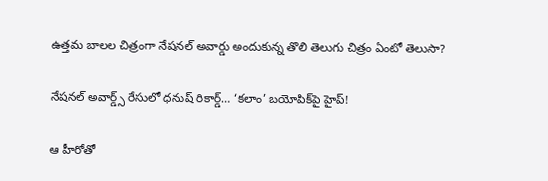ఉత్తమ బాలల చిత్రంగా నేషనల్ అవార్డు అందుకున్న తొలి తెలుగు చిత్రం ఏంటో తెలుసా?

నేషనల్ అవార్డ్స్ రేసులో ధనుష్ రికార్డ్… ‘కలాం’ బయోపిక్‌పై హైప్!

ఆ హీరోతో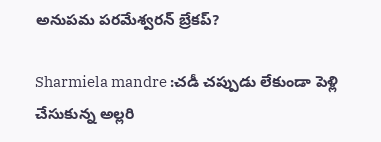అనుపమ పరమేశ్వరన్ బ్రేకప్?

Sharmiela mandre :చడీ చప్పుడు లేకుండా పెళ్లి చేసుకున్న అల్లరి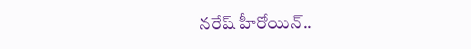నరేష్ హీరోయిన్..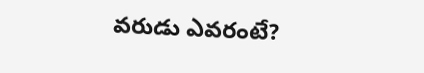వరుడు ఎవరంటే?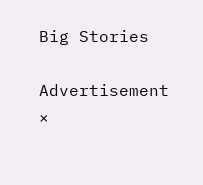Big Stories

Advertisement
×